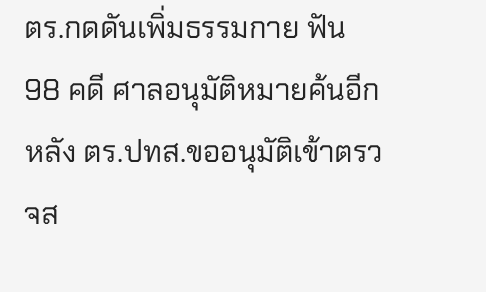ตร.กดดันเพิ่มธรรมกาย ฟัน 98 คดี ศาลอนุมัติหมายค้นอีก หลัง ตร.ปทส.ขออนุมัติเข้าตรวจส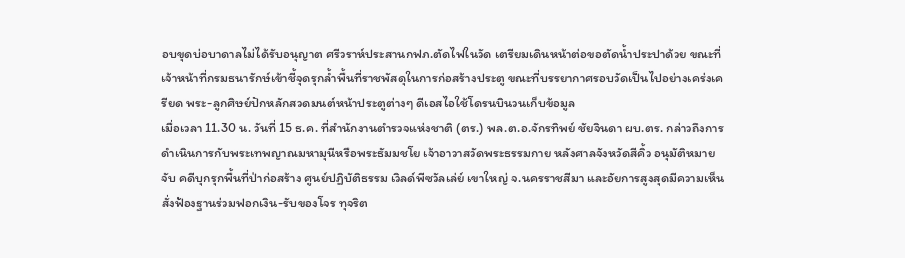อบขุดบ่อบาดาลไม่ได้รับอนุญาต ศรีวราห์ประสานกฟภ.ตัดไฟในวัด เตรียมเดินหน้าต่อขอตัดน้ำประปาด้วย ขณะที่เจ้าหน้าที่กรมธนารักษ์เข้าชี้จุดรุกล้ำพื้นที่ราชพัสดุในการก่อสร้างประตู ขณะที่บรรยากาศรอบวัดเป็นไปอย่างเคร่งเครียด พระ-ลูกศิษย์ปักหลักสวดมนต์หน้าประตูต่างๆ ดีเอสไอใช้โดรนบินวนเก็บข้อมูล
เมื่อเวลา 11.30 น. วันที่ 15 ธ.ค. ที่สำนักงานตำรวจแห่งชาติ (ตร.) พล.ต.อ.จักรทิพย์ ชัยจินดา ผบ.ตร. กล่าวถึงการดำเนินการกับพระเทพญาณมหามุนีหรือพระธัมมชโย เจ้าอาวาสวัดพระธรรมกาย หลังศาลจังหวัดสีคิ้ว อนุมัติหมายจับ คดีบุกรุกพื้นที่ป่าก่อสร้าง ศูนย์ปฏิบัติธรรม เวิลด์พีซวัลเล่ย์ เขาใหญ่ จ.นครราชสีมา และอัยการสูงสุดมีความเห็นสั่งฟ้องฐานร่วมฟอกเงิน-รับของโจร ทุจริต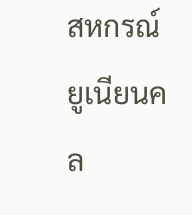สหกรณ์ยูเนียนคล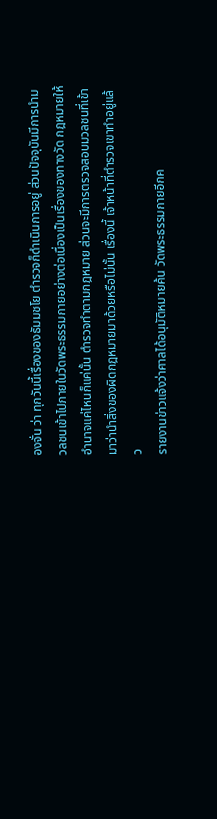องจั่น ว่า ทุกวันนี้เรื่องของธัมมชโย ตำรวจก็ดำเนินการอยู่ ส่วนปัจจุบันมีการนำมวลชนเข้าไปภายในวัดพระธรรมกายอย่างต่อเนื่องเป็นเรื่องของทางวัด กฎหมายให้อำนาจแค่ไหนก็แค่นั้น ตำรวจทำตามกฎหมาย ส่วนจะมีการตรวจสอบมวลชนที่เข้ามาว่านำสิ่งของผิดกฎหมายมาด้วยหรือไม่นั้น เรื่องนี้ เจ้าหน้าที่ตำรวจเขาทำอยู่แล้ว
รายงานข่าวแจ้งว่าศาลได้อนุมัติหมายค้น วัดพระธรรมกายอีกค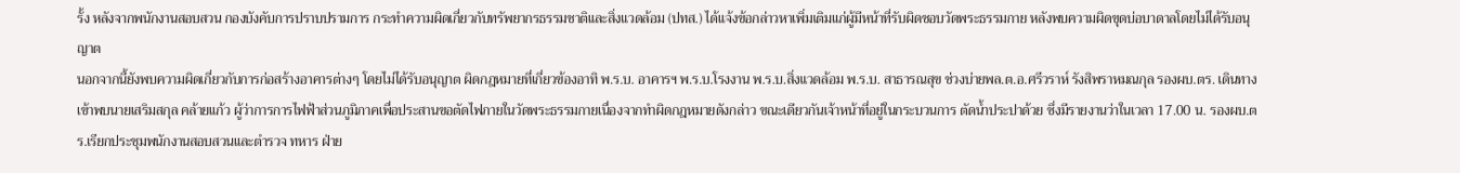รั้ง หลังจากพนักงานสอบสวน กองบังคับการปราบปรามการ กระทำความผิดเกี่ยวกับทรัพยากรธรรมชาติและสิ่งแวดล้อม (ปทส.) ได้แจ้งข้อกล่าวหาเพิ่มเติมแก่ผู้มีหน้าที่รับผิดชอบวัดพระธรรมกาย หลังพบความผิดขุดบ่อบาดาลโดยไม่ได้รับอนุญาต
นอกจากนี้ยังพบความผิดเกี่ยวกับการก่อสร้างอาคารต่างๆ โดยไม่ได้รับอนุญาต ผิดกฎหมายที่เกี่ยวข้องอาทิ พ.ร.บ. อาคารฯ พ.ร.บ.โรงงาน พ.ร.บ.สิ่งแวดล้อม พ.ร.บ. สาธารณสุข ช่วงบ่ายพล.ต.อ.ศรีวราห์ รังสิพราหมณกุล รองผบ.ตร. เดินทางเข้าพบนายเสริมสกุล คล้ายแก้ว ผู้ว่าการการไฟฟ้าส่วนภูมิภาคเพื่อประสานขอตัดไฟภายในวัดพระธรรมกายเนื่องจากทำผิดกฎหมายดังกล่าว ขณะเดียวกันเจ้าหน้าที่อยู่ในกระบวนการ ตัดน้ำประปาด้วย ซึ่งมีรายงานว่าในเวลา 17.00 น. รองผบ.ตร.เรียกประชุมพนักงานสอบสวนและตำรวจ ทหาร ฝ่าย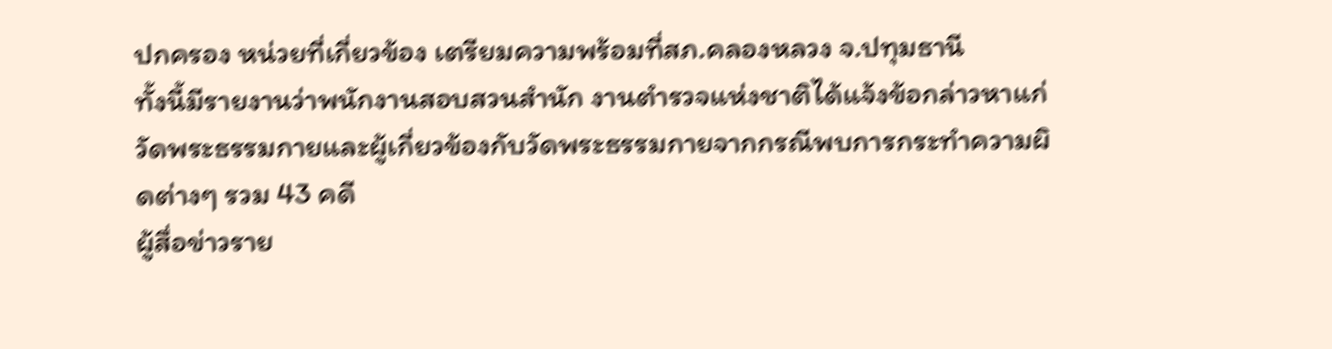ปกครอง หน่วยที่เกี่ยวข้อง เตรียมความพร้อมที่สภ.คลองหลวง จ.ปทุมธานี
ทั้งนี้มีรายงานว่าพนักงานสอบสวนสำนัก งานตำรวจแห่งชาติได้แจ้งข้อกล่าวหาแก่วัดพระธรรมกายและผู้เกี่ยวข้องกับวัดพระธรรมกายจากกรณีพบการกระทำความผิดต่างๆ รวม 43 คดี
ผู้สื่อข่าวราย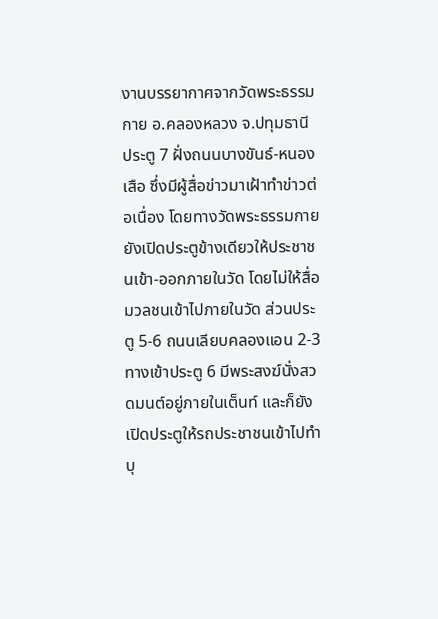งานบรรยากาศจากวัดพระธรรมกาย อ.คลองหลวง จ.ปทุมธานี ประตู 7 ฝั่งถนนบางขันธ์-หนองเสือ ซึ่งมีผู้สื่อข่าวมาเฝ้าทำข่าวต่อเนื่อง โดยทางวัดพระธรรมกายยังเปิดประตูข้างเดียวให้ประชาชนเข้า-ออกภายในวัด โดยไม่ให้สื่อมวลชนเข้าไปภายในวัด ส่วนประตู 5-6 ถนนเลียบคลองแอน 2-3 ทางเข้าประตู 6 มีพระสงฆ์นั่งสวดมนต์อยู่ภายในเต็นท์ และก็ยังเปิดประตูให้รถประชาชนเข้าไปทำบุ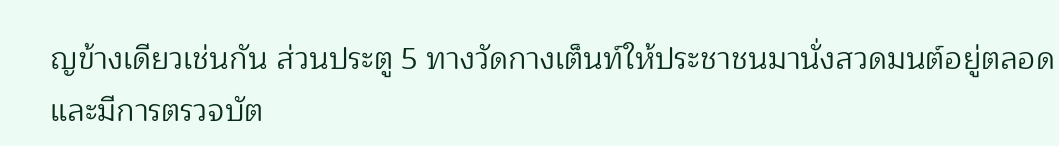ญข้างเดียวเช่นกัน ส่วนประตู 5 ทางวัดกางเต็นท์ให้ประชาชนมานั่งสวดมนต์อยู่ตลอด และมีการตรวจบัต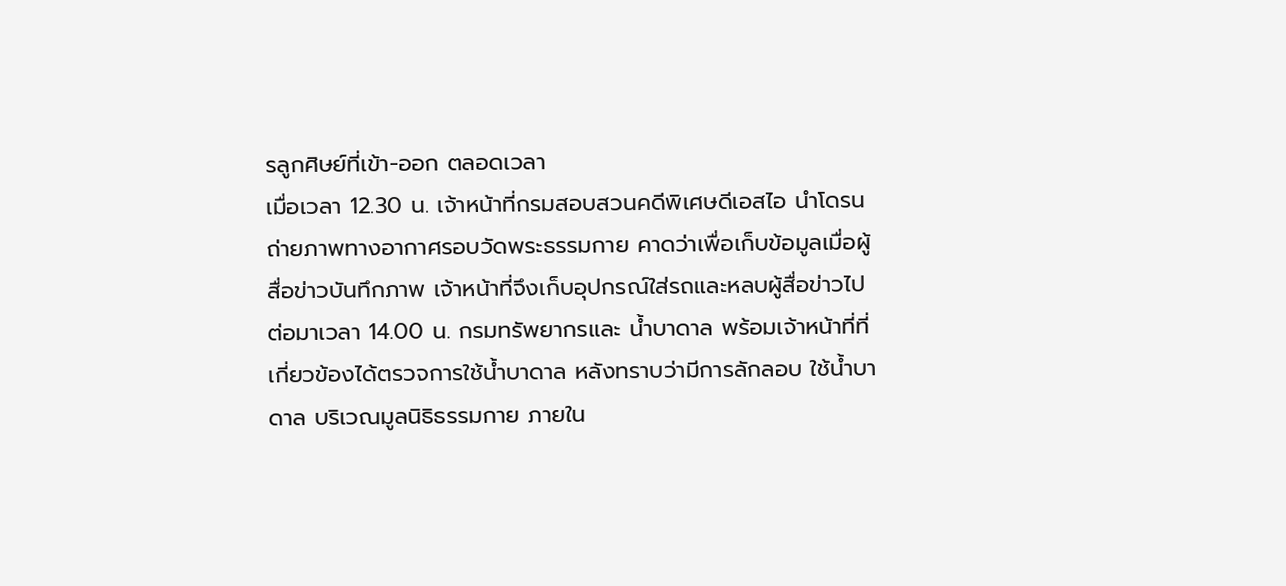รลูกศิษย์ที่เข้า-ออก ตลอดเวลา
เมื่อเวลา 12.30 น. เจ้าหน้าที่กรมสอบสวนคดีพิเศษดีเอสไอ นำโดรนถ่ายภาพทางอากาศรอบวัดพระธรรมกาย คาดว่าเพื่อเก็บข้อมูลเมื่อผู้สื่อข่าวบันทึกภาพ เจ้าหน้าที่จึงเก็บอุปกรณ์ใส่รถและหลบผู้สื่อข่าวไป
ต่อมาเวลา 14.00 น. กรมทรัพยากรและ น้ำบาดาล พร้อมเจ้าหน้าที่ที่เกี่ยวข้องได้ตรวจการใช้น้ำบาดาล หลังทราบว่ามีการลักลอบ ใช้น้ำบาดาล บริเวณมูลนิธิธรรมกาย ภายใน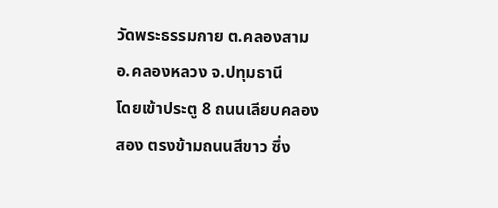วัดพระธรรมกาย ต.คลองสาม อ.คลองหลวง จ.ปทุมธานี
โดยเข้าประตู 8 ถนนเลียบคลองสอง ตรงข้ามถนนสีขาว ซึ่ง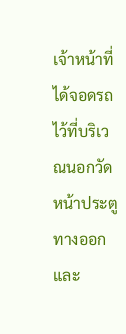เจ้าหน้าที่ได้จอดรถไว้ที่บริเวณนอกวัดหน้าประตูทางออกและ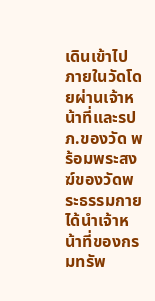เดินเข้าไปภายในวัดโดยผ่านเจ้าหน้าที่และรปภ.ของวัด พร้อมพระสงฆ์ของวัดพระธรรมกายได้นำเจ้าหน้าที่ของกรมทรัพ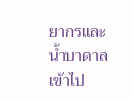ยากรและน้ำบาดาล เข้าไป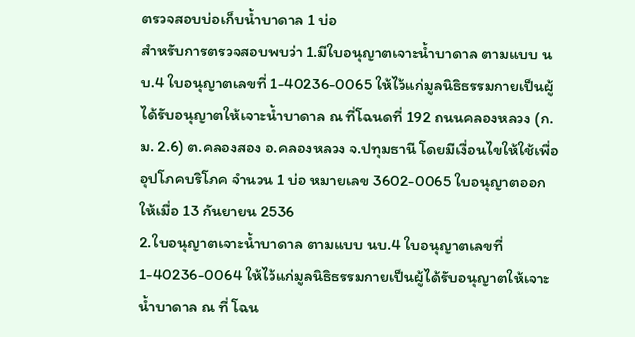ตรวจสอบบ่อเก็บน้ำบาดาล 1 บ่อ
สำหรับการตรวจสอบพบว่า 1.มีใบอนุญาตเจาะน้ำบาดาล ตามแบบ นบ.4 ใบอนุญาตเลขที่ 1-40236-0065 ให้ไว้แก่มูลนิธิธรรมกายเป็นผู้ได้รับอนุญาตให้เจาะน้ำบาดาล ณ ที่โฉนดที่ 192 ถนนคลองหลวง (ก.ม. 2.6) ต.คลองสอง อ.คลองหลวง จ.ปทุมธานี โดยมีเงื่อนไขให้ใช้เพื่ออุปโภคบริโภค จำนวน 1 บ่อ หมายเลข 3602-0065 ใบอนุญาตออกให้เมื่อ 13 กันยายน 2536
2.ใบอนุญาตเจาะน้ำบาดาล ตามแบบ นบ.4 ใบอนุญาตเลขที่ 1-40236-0064 ให้ไว้แก่มูลนิธิธรรมกายเป็นผู้ได้รับอนุญาตให้เจาะน้ำบาดาล ณ ที่ โฉน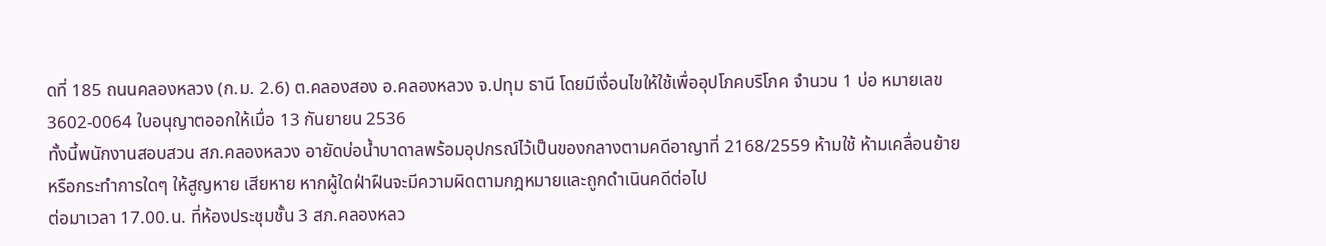ดที่ 185 ถนนคลองหลวง (ก.ม. 2.6) ต.คลองสอง อ.คลองหลวง จ.ปทุม ธานี โดยมีเงื่อนไขให้ใช้เพื่ออุปโภคบริโภค จำนวน 1 บ่อ หมายเลข 3602-0064 ใบอนุญาตออกให้เมื่อ 13 กันยายน 2536
ทั้งนี้พนักงานสอบสวน สภ.คลองหลวง อายัดบ่อน้ำบาดาลพร้อมอุปกรณ์ไว้เป็นของกลางตามคดีอาญาที่ 2168/2559 ห้ามใช้ ห้ามเคลื่อนย้ายหรือกระทำการใดๆ ให้สูญหาย เสียหาย หากผู้ใดฝ่าฝืนจะมีความผิดตามกฎหมายและถูกดำเนินคดีต่อไป
ต่อมาเวลา 17.00.น. ที่ห้องประชุมชั้น 3 สภ.คลองหลว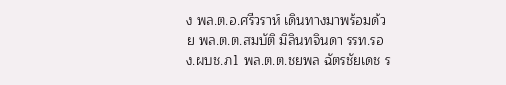ง พล.ต.อ.ศรีวราห์ เดินทางมาพร้อมด้วย พล.ต.ต.สมบัติ มิลินทจินดา รรท.รอง.ผบช.ภ1 พล.ต.ต.ชยพล ฉัตรชัยเดช ร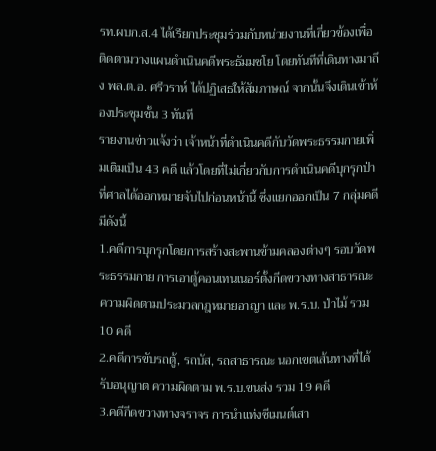รท.ผบก.ส.4 ได้เรียกประชุมร่วมกับหน่วยงานที่เกี่ยวข้องเพื่อติดตามวางแผนดำเนินคดีพระธัมมชโย โดยทันทีที่เดินทางมาถึง พล.ต.อ. ศรีวราห์ ได้ปฏิเสธให้สัมภาษณ์ จากนั้นจึงเดินเข้าห้องประชุมชั้น 3 ทันที
รายงานข่าวแจ้งว่า เจ้าหน้าที่ดำเนินคดีกับวัดพระธรรมกายเพิ่มเติมเป็น 43 คดี แล้วโดยที่ไม่เกี่ยวกับการดำเนินคดีบุกรุกป่าที่ศาลได้ออกหมายจับไปก่อนหน้านี้ ซึ่งแยกออกเป็น 7 กลุ่มคดีมีดังนี้
1.คดีการบุกรุกโดยการสร้างสะพานข้ามคลองต่างๆ รอบวัดพระธรรมกาย การเอาตู้คอนเทนเนอร์ตั้งกีดขวางทางสาธารณะ ความผิดตามประมวลกฎหมายอาญา และ พ.ร.บ. ป่าไม้ รวม 10 คดี
2.คดีการขับรถตู้, รถบัส, รถสาธารณะ นอกเขตเส้นทางที่ได้รับอนุญาต ความผิดตาม พ.ร.บ.ขนส่ง รวม 19 คดี
3.คดีกีดขวางทางจราจร การนำแท่งซีเมนต์เสา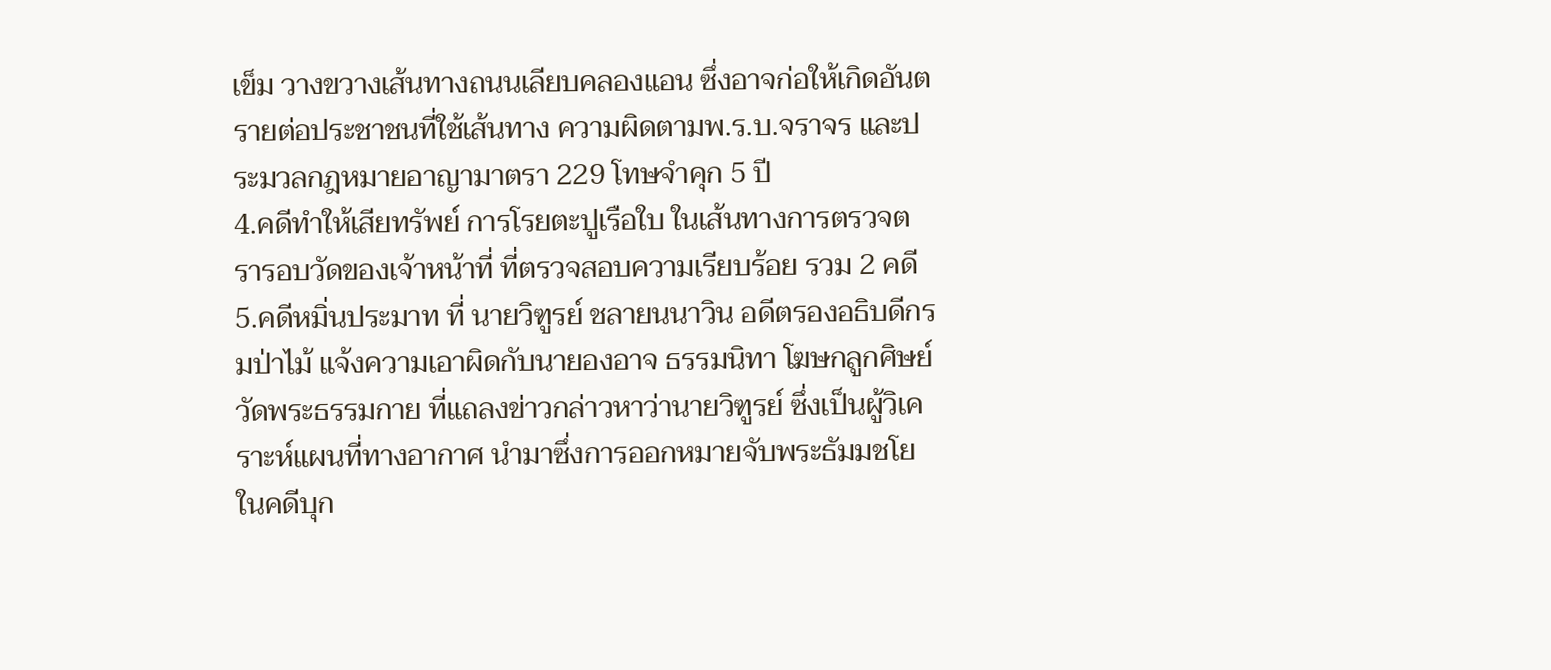เข็ม วางขวางเส้นทางถนนเลียบคลองแอน ซึ่งอาจก่อให้เกิดอันตรายต่อประชาชนที่ใช้เส้นทาง ความผิดตามพ.ร.บ.จราจร และประมวลกฎหมายอาญามาตรา 229 โทษจำคุก 5 ปี
4.คดีทำให้เสียทรัพย์ การโรยตะปูเรือใบ ในเส้นทางการตรวจตรารอบวัดของเจ้าหน้าที่ ที่ตรวจสอบความเรียบร้อย รวม 2 คดี
5.คดีหมิ่นประมาท ที่ นายวิฑูรย์ ชลายนนาวิน อดีตรองอธิบดีกรมป่าไม้ แจ้งความเอาผิดกับนายองอาจ ธรรมนิทา โฆษกลูกศิษย์วัดพระธรรมกาย ที่แถลงข่าวกล่าวหาว่านายวิฑูรย์ ซึ่งเป็นผู้วิเคราะห์แผนที่ทางอากาศ นำมาซึ่งการออกหมายจับพระธัมมชโย ในคดีบุก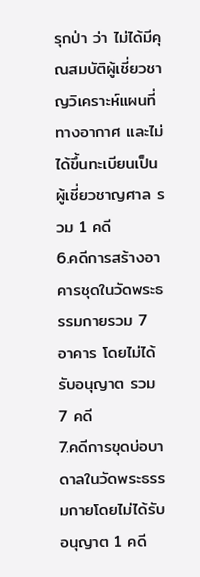รุกป่า ว่า ไม่ได้มีคุณสมบัติผู้เชี่ยวชาญวิเคราะห์แผนที่ทางอากาศ และไม่ได้ขึ้นทะเบียนเป็นผู้เชี่ยวชาญศาล รวม 1 คดี
6.คดีการสร้างอาคารชุดในวัดพระธรรมกายรวม 7 อาคาร โดยไม่ได้รับอนุญาต รวม 7 คดี
7.คดีการขุดบ่อบาดาลในวัดพระธรรมกายโดยไม่ได้รับอนุญาต 1 คดี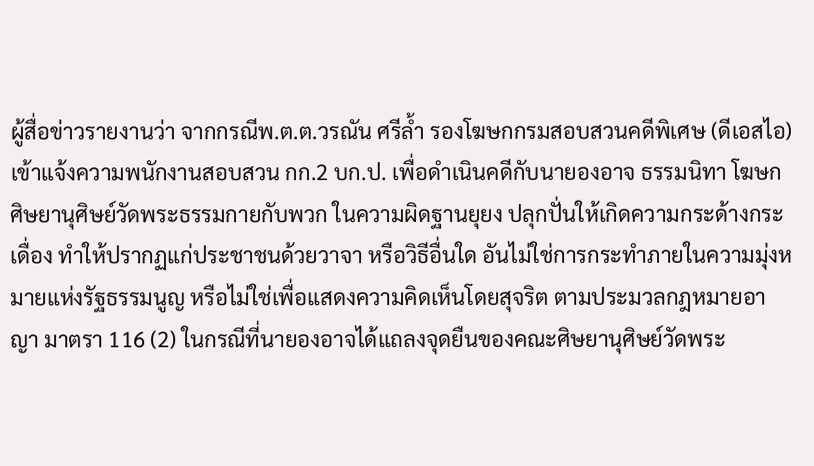ผู้สื่อข่าวรายงานว่า จากกรณีพ.ต.ต.วรณัน ศรีล้ำ รองโฆษกกรมสอบสวนคดีพิเศษ (ดีเอสไอ) เข้าแจ้งความพนักงานสอบสวน กก.2 บก.ป. เพื่อดำเนินคดีกับนายองอาจ ธรรมนิทา โฆษกศิษยานุศิษย์วัดพระธรรมกายกับพวก ในความผิดฐานยุยง ปลุกปั่นให้เกิดความกระด้างกระเดื่อง ทำให้ปรากฏแก่ประชาชนด้วยวาจา หรือวิธีอื่นใด อันไม่ใช่การกระทำภายในความมุ่งหมายแห่งรัฐธรรมนูญ หรือไม่ใช่เพื่อแสดงความคิดเห็นโดยสุจริต ตามประมวลกฎหมายอาญา มาตรา 116 (2) ในกรณีที่นายองอาจได้แถลงจุดยืนของคณะศิษยานุศิษย์วัดพระ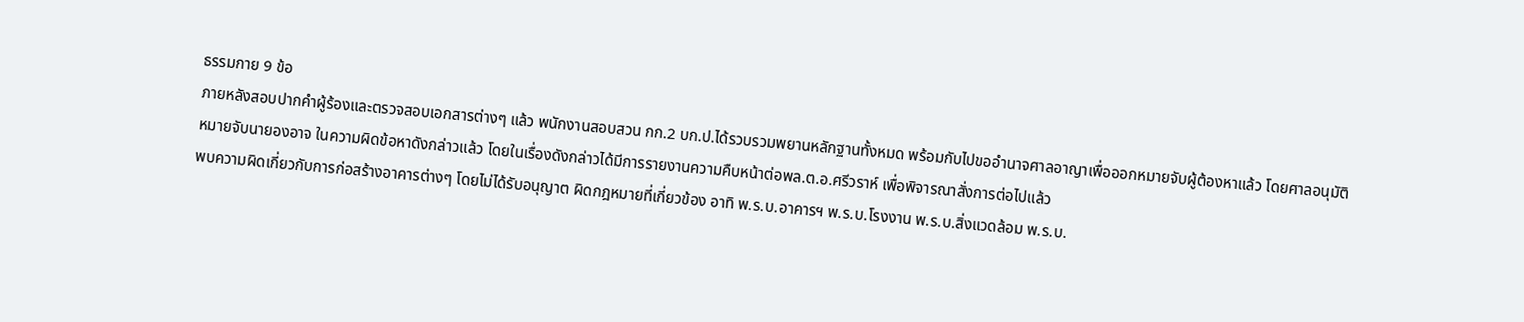ธรรมกาย 9 ข้อ
ภายหลังสอบปากคำผู้ร้องและตรวจสอบเอกสารต่างๆ แล้ว พนักงานสอบสวน กก.2 บก.ป.ได้รวบรวมพยานหลักฐานทั้งหมด พร้อมกับไปขออำนาจศาลอาญาเพื่อออกหมายจับผู้ต้องหาแล้ว โดยศาลอนุมัติหมายจับนายองอาจ ในความผิดข้อหาดังกล่าวแล้ว โดยในเรื่องดังกล่าวได้มีการรายงานความคืบหน้าต่อพล.ต.อ.ศรีวราห์ เพื่อพิจารณาสั่งการต่อไปแล้ว
พบความผิดเกี่ยวกับการก่อสร้างอาคารต่างๆ โดยไม่ได้รับอนุญาต ผิดกฎหมายที่เกี่ยวข้อง อาทิ พ.ร.บ.อาคารฯ พ.ร.บ.โรงงาน พ.ร.บ.สิ่งแวดล้อม พ.ร.บ.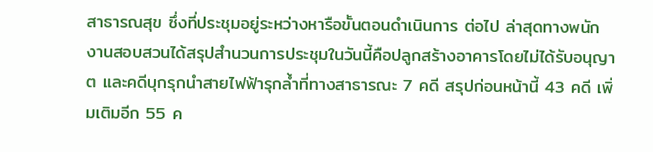สาธารณสุข ซึ่งที่ประชุมอยู่ระหว่างหารือขั้นตอนดำเนินการ ต่อไป ล่าสุดทางพนักงานสอบสวนได้สรุปสำนวนการประชุมในวันนี้คือปลูกสร้างอาคารโดยไม่ได้รับอนุญาต และคดีบุกรุกนำสายไฟฟ้ารุกล้ำที่ทางสาธารณะ 7 คดี สรุปก่อนหน้านี้ 43 คดี เพิ่มเติมอีก 55 ค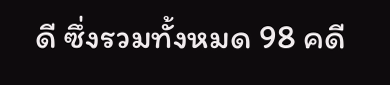ดี ซึ่งรวมทั้งหมด 98 คดี